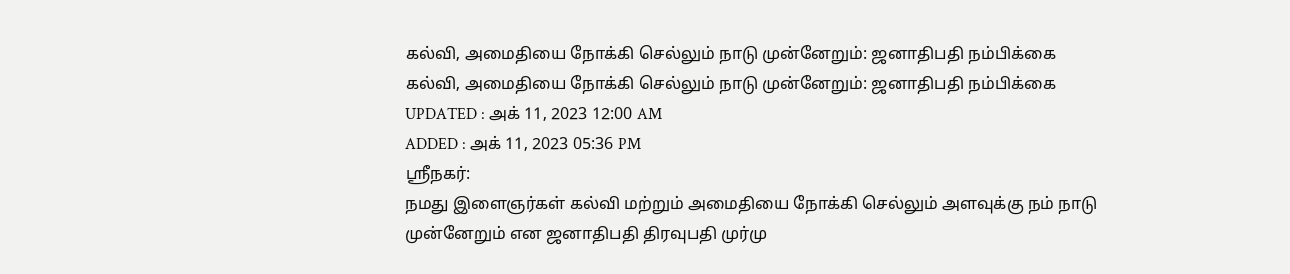கல்வி, அமைதியை நோக்கி செல்லும் நாடு முன்னேறும்: ஜனாதிபதி நம்பிக்கை
கல்வி, அமைதியை நோக்கி செல்லும் நாடு முன்னேறும்: ஜனாதிபதி நம்பிக்கை
UPDATED : அக் 11, 2023 12:00 AM
ADDED : அக் 11, 2023 05:36 PM
ஸ்ரீநகர்:
நமது இளைஞர்கள் கல்வி மற்றும் அமைதியை நோக்கி செல்லும் அளவுக்கு நம் நாடு முன்னேறும் என ஜனாதிபதி திரவுபதி முர்மு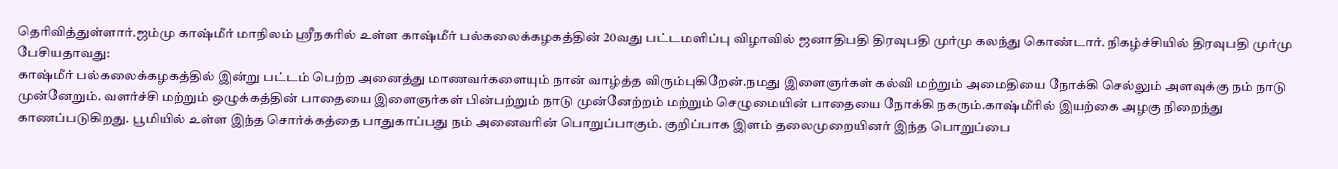தெரிவித்துள்ளார்.ஜம்மு காஷ்மீர் மாநிலம் ஸ்ரீநகரில் உள்ள காஷ்மீர் பல்கலைக்கழகத்தின் 20வது பட்டமளிப்பு விழாவில் ஜனாதிபதி திரவுபதி முர்மு கலந்து கொண்டார். நிகழ்ச்சியில் திரவுபதி முர்மு பேசியதாவது:
காஷ்மீர் பல்கலைக்கழகத்தில் இன்று பட்டம் பெற்ற அனைத்து மாணவர்களையும் நான் வாழ்த்த விரும்புகிறேன்.நமது இளைஞர்கள் கல்வி மற்றும் அமைதியை நோக்கி செல்லும் அளவுக்கு நம் நாடு முன்னேறும். வளர்ச்சி மற்றும் ஒழுக்கத்தின் பாதையை இளைஞர்கள் பின்பற்றும் நாடு முன்னேற்றம் மற்றும் செழுமையின் பாதையை நோக்கி நகரும்.காஷ்மீரில் இயற்கை அழகு நிறைந்து காணப்படுகிறது. பூமியில் உள்ள இந்த சொர்க்கத்தை பாதுகாப்பது நம் அனைவரின் பொறுப்பாகும். குறிப்பாக இளம் தலைமுறையினர் இந்த பொறுப்பை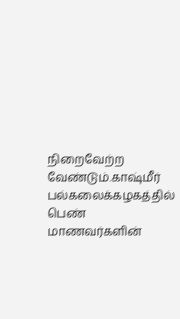நிறைவேற்ற வேண்டும்.காஷ்மீர் பல்கலைக்கழகத்தில் பெண் மாணவர்களின்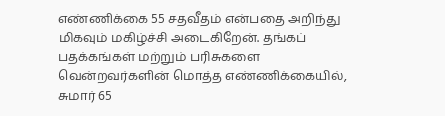எண்ணிக்கை 55 சதவீதம் என்பதை அறிந்து மிகவும் மகிழ்ச்சி அடைகிறேன். தங்கப் பதக்கங்கள் மற்றும் பரிசுகளை வென்றவர்களின் மொத்த எண்ணிக்கையில், சுமார் 65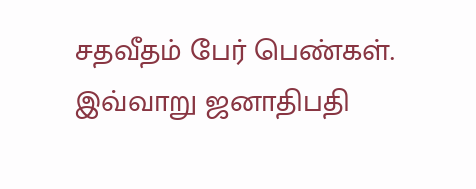சதவீதம் பேர் பெண்கள். இவ்வாறு ஜனாதிபதி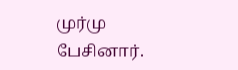முர்மு பேசினார்.